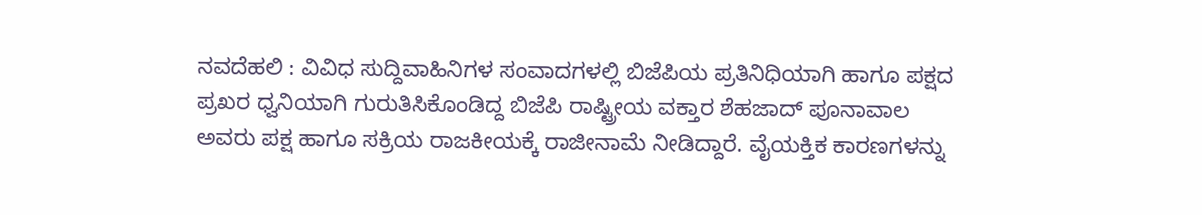ನವದೆಹಲಿ : ವಿವಿಧ ಸುದ್ದಿವಾಹಿನಿಗಳ ಸಂವಾದಗಳಲ್ಲಿ ಬಿಜೆಪಿಯ ಪ್ರತಿನಿಧಿಯಾಗಿ ಹಾಗೂ ಪಕ್ಷದ ಪ್ರಖರ ಧ್ವನಿಯಾಗಿ ಗುರುತಿಸಿಕೊಂಡಿದ್ದ ಬಿಜೆಪಿ ರಾಷ್ಟ್ರೀಯ ವಕ್ತಾರ ಶೆಹಜಾದ್ ಪೂನಾವಾಲ ಅವರು ಪಕ್ಷ ಹಾಗೂ ಸಕ್ರಿಯ ರಾಜಕೀಯಕ್ಕೆ ರಾಜೀನಾಮೆ ನೀಡಿದ್ದಾರೆ. ವೈಯಕ್ತಿಕ ಕಾರಣಗಳನ್ನು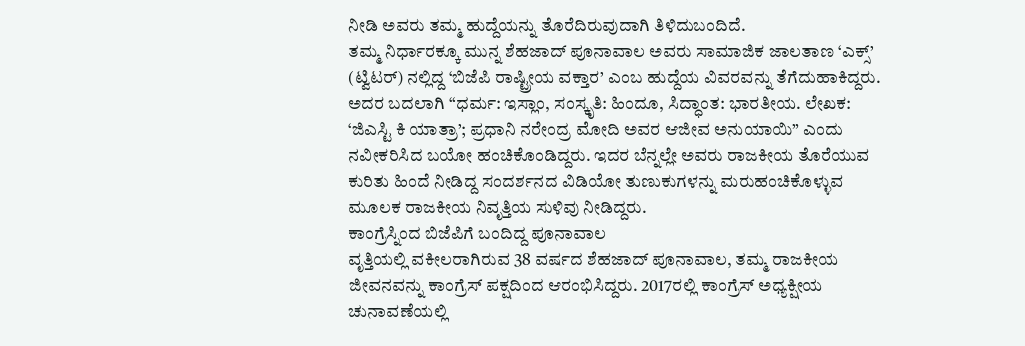ನೀಡಿ ಅವರು ತಮ್ಮ ಹುದ್ದೆಯನ್ನು ತೊರೆದಿರುವುದಾಗಿ ತಿಳಿದುಬಂದಿದೆ.
ತಮ್ಮ ನಿರ್ಧಾರಕ್ಕೂ ಮುನ್ನ ಶೆಹಜಾದ್ ಪೂನಾವಾಲ ಅವರು ಸಾಮಾಜಿಕ ಜಾಲತಾಣ ‘ಎಕ್ಸ್’ (ಟ್ವಿಟರ್) ನಲ್ಲಿದ್ದ ‘ಬಿಜೆಪಿ ರಾಷ್ಟ್ರೀಯ ವಕ್ತಾರ’ ಎಂಬ ಹುದ್ದೆಯ ವಿವರವನ್ನು ತೆಗೆದುಹಾಕಿದ್ದರು. ಅದರ ಬದಲಾಗಿ “ಧರ್ಮ: ಇಸ್ಲಾಂ, ಸಂಸ್ಕೃತಿ: ಹಿಂದೂ, ಸಿದ್ಧಾಂತ: ಭಾರತೀಯ. ಲೇಖಕ: ‘ಜಿಎಸ್ಟಿ ಕಿ ಯಾತ್ರಾ’; ಪ್ರಧಾನಿ ನರೇಂದ್ರ ಮೋದಿ ಅವರ ಆಜೀವ ಅನುಯಾಯಿ” ಎಂದು ನವೀಕರಿಸಿದ ಬಯೋ ಹಂಚಿಕೊಂಡಿದ್ದರು. ಇದರ ಬೆನ್ನಲ್ಲೇ ಅವರು ರಾಜಕೀಯ ತೊರೆಯುವ ಕುರಿತು ಹಿಂದೆ ನೀಡಿದ್ದ ಸಂದರ್ಶನದ ವಿಡಿಯೋ ತುಣುಕುಗಳನ್ನು ಮರುಹಂಚಿಕೊಳ್ಳುವ ಮೂಲಕ ರಾಜಕೀಯ ನಿವೃತ್ತಿಯ ಸುಳಿವು ನೀಡಿದ್ದರು.
ಕಾಂಗ್ರೆಸ್ನಿಂದ ಬಿಜೆಪಿಗೆ ಬಂದಿದ್ದ ಪೂನಾವಾಲ
ವೃತ್ತಿಯಲ್ಲಿ ವಕೀಲರಾಗಿರುವ 38 ವರ್ಷದ ಶೆಹಜಾದ್ ಪೂನಾವಾಲ, ತಮ್ಮ ರಾಜಕೀಯ ಜೀವನವನ್ನು ಕಾಂಗ್ರೆಸ್ ಪಕ್ಷದಿಂದ ಆರಂಭಿಸಿದ್ದರು. 2017ರಲ್ಲಿ ಕಾಂಗ್ರೆಸ್ ಅಧ್ಯಕ್ಷೀಯ ಚುನಾವಣೆಯಲ್ಲಿ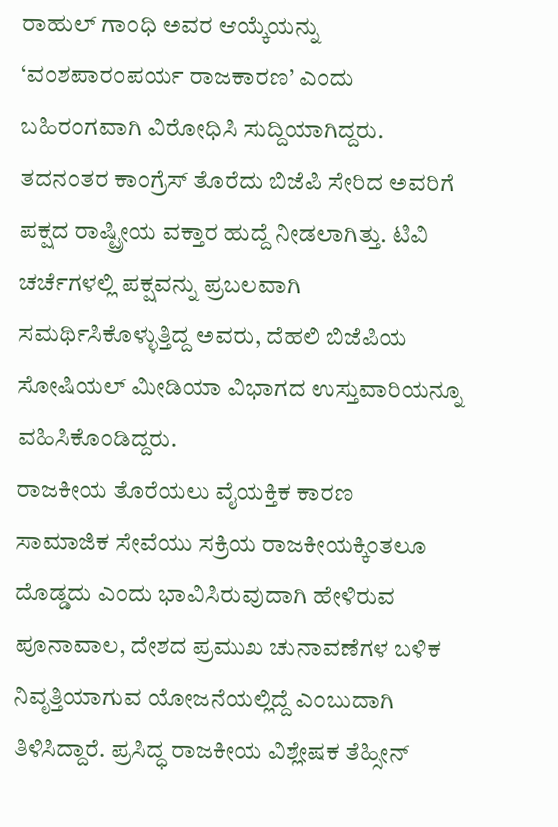ರಾಹುಲ್ ಗಾಂಧಿ ಅವರ ಆಯ್ಕೆಯನ್ನು ‘ವಂಶಪಾರಂಪರ್ಯ ರಾಜಕಾರಣ’ ಎಂದು ಬಹಿರಂಗವಾಗಿ ವಿರೋಧಿಸಿ ಸುದ್ದಿಯಾಗಿದ್ದರು. ತದನಂತರ ಕಾಂಗ್ರೆಸ್ ತೊರೆದು ಬಿಜೆಪಿ ಸೇರಿದ ಅವರಿಗೆ ಪಕ್ಷದ ರಾಷ್ಟ್ರೀಯ ವಕ್ತಾರ ಹುದ್ದೆ ನೀಡಲಾಗಿತ್ತು. ಟಿವಿ ಚರ್ಚೆಗಳಲ್ಲಿ ಪಕ್ಷವನ್ನು ಪ್ರಬಲವಾಗಿ ಸಮರ್ಥಿಸಿಕೊಳ್ಳುತ್ತಿದ್ದ ಅವರು, ದೆಹಲಿ ಬಿಜೆಪಿಯ ಸೋಷಿಯಲ್ ಮೀಡಿಯಾ ವಿಭಾಗದ ಉಸ್ತುವಾರಿಯನ್ನೂ ವಹಿಸಿಕೊಂಡಿದ್ದರು.
ರಾಜಕೀಯ ತೊರೆಯಲು ವೈಯಕ್ತಿಕ ಕಾರಣ
ಸಾಮಾಜಿಕ ಸೇವೆಯು ಸಕ್ರಿಯ ರಾಜಕೀಯಕ್ಕಿಂತಲೂ ದೊಡ್ಡದು ಎಂದು ಭಾವಿಸಿರುವುದಾಗಿ ಹೇಳಿರುವ ಪೂನಾವಾಲ, ದೇಶದ ಪ್ರಮುಖ ಚುನಾವಣೆಗಳ ಬಳಿಕ ನಿವೃತ್ತಿಯಾಗುವ ಯೋಜನೆಯಲ್ಲಿದ್ದೆ ಎಂಬುದಾಗಿ ತಿಳಿಸಿದ್ದಾರೆ. ಪ್ರಸಿದ್ಧ ರಾಜಕೀಯ ವಿಶ್ಲೇಷಕ ತೆಹ್ಸೀನ್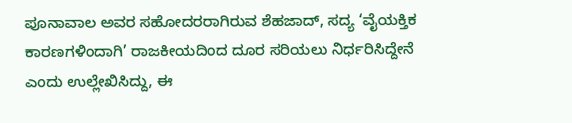ಪೂನಾವಾಲ ಅವರ ಸಹೋದರರಾಗಿರುವ ಶೆಹಜಾದ್, ಸದ್ಯ ‘ವೈಯಕ್ತಿಕ ಕಾರಣಗಳಿಂದಾಗಿ’ ರಾಜಕೀಯದಿಂದ ದೂರ ಸರಿಯಲು ನಿರ್ಧರಿಸಿದ್ದೇನೆ ಎಂದು ಉಲ್ಲೇಖಿಸಿದ್ದು, ಈ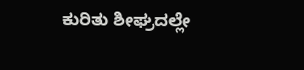ಕುರಿತು ಶೀಘ್ರದಲ್ಲೇ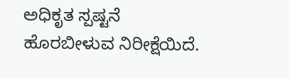ಅಧಿಕೃತ ಸ್ಪಷ್ಟನೆ ಹೊರಬೀಳುವ ನಿರೀಕ್ಷೆಯಿದೆ.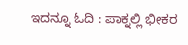ಇದನ್ನೂ ಓದಿ : ಪಾಕ್ನಲ್ಲಿ ಭೀಕರ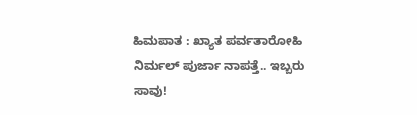ಹಿಮಪಾತ : ಖ್ಯಾತ ಪರ್ವತಾರೋಹಿ ನಿರ್ಮಲ್ ಪುರ್ಜಾ ನಾಪತ್ತೆ.. ಇಬ್ಬರು ಸಾವು!